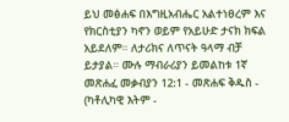ይህ መፅሐፍ በእግዚአብሔር አልተነፀረም እና የክርስቲያን ካኖን ወይም የአይሁድ ታናክ ክፍል አይደለም። ለታሪክና ለጥናት ዓላማ ብቻ ይታያል። ሙሉ ማብራሪያን ይመልከቱ 1ኛ መጽሐፈ መቃብያን 12:1 - መጽሐፍ ቅዱስ - (ካቶሊካዊ እትም -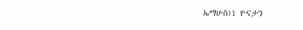ኤማሁስ)1 ዮናታን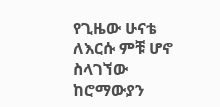የጊዜው ሁናቴ ለእርሱ ምቹ ሆኖ ስላገኘው ከሮማውያን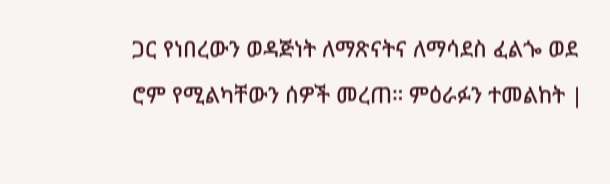ጋር የነበረውን ወዳጅነት ለማጽናትና ለማሳደስ ፈልጐ ወደ ሮም የሚልካቸውን ሰዎች መረጠ። ምዕራፉን ተመልከት |